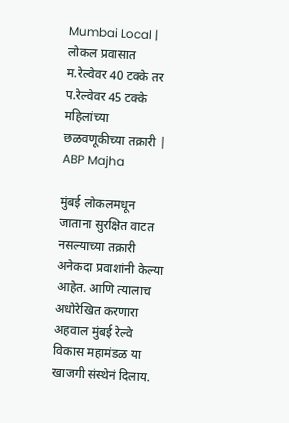Mumbai Local | लोकल प्रवासात म.रेल्वेवर 40 टक्के तर प.रेल्वेवर 45 टक्के महिलांच्या छळवणूकीच्या तक्रारी | ABP Majha

मुंबई लोकलमधून जाताना सुरक्षित वाटत नसल्याच्या तक्रारी अनेकदा प्रवाशांनी केल्या आहेत. आणि त्यालाच अधोरेखित करणारा अहवाल मुंबई रेल्वे विकास महामंडळ या खाजगी संस्थेनं दिलाय.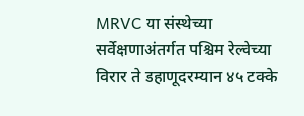MRVC या संस्थेच्या सर्वेक्षणाअंतर्गत पश्चिम रेल्वेच्या विरार ते डहाणूदरम्यान ४५ टक्के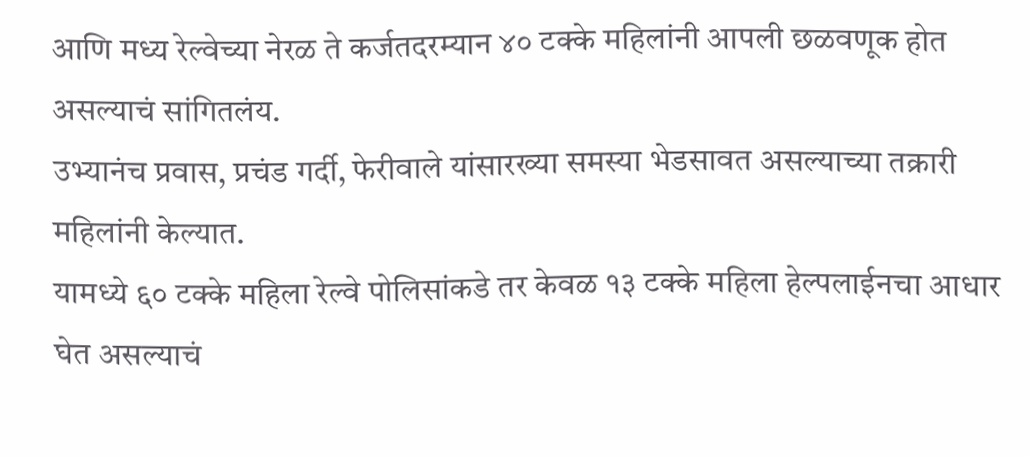आणि मध्य रेल्वेच्या नेरळ ते कर्जतदरम्यान ४० टक्के महिलांनी आपली छळवणूक होत असल्याचं सांगितलंय.
उभ्यानंच प्रवास, प्रचंड गर्दी, फेरीवाले यांसारख्या समस्या भेडसावत असल्याच्या तक्रारी महिलांनी केल्यात.
यामध्ये ६० टक्के महिला रेल्वे पोलिसांकडे तर केवळ १३ टक्के महिला हेल्पलाईनचा आधार घेत असल्याचं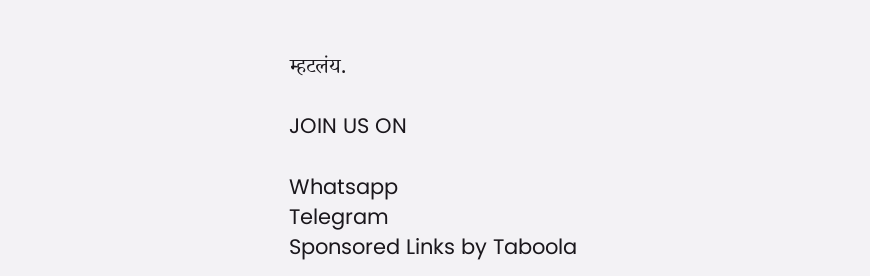म्हटलंय.

JOIN US ON

Whatsapp
Telegram
Sponsored Links by Taboola